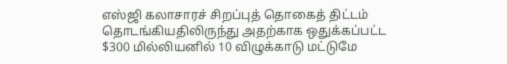எஸ்ஜி கலாசாரச் சிறப்புத் தொகைத் திட்டம் தொடங்கியதிலிருந்து அதற்காக ஒதுக்கப்பட்ட $300 மில்லியனில் 10 விழுக்காடு மட்டுமே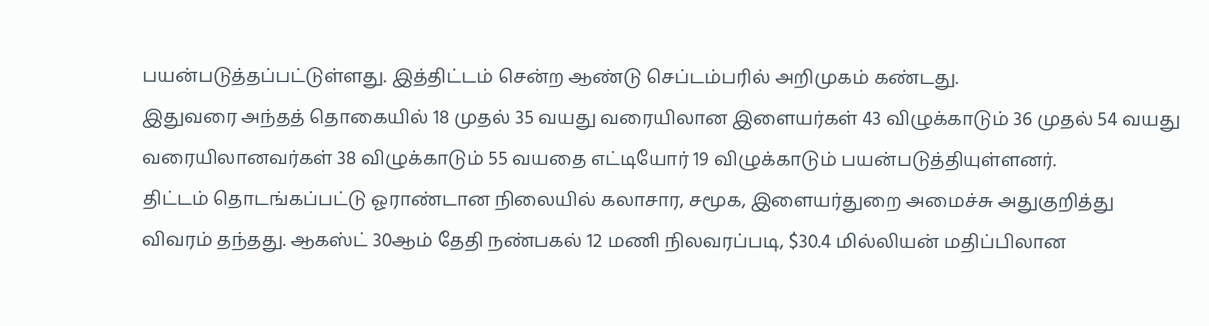பயன்படுத்தப்பட்டுள்ளது. இத்திட்டம் சென்ற ஆண்டு செப்டம்பரில் அறிமுகம் கண்டது.
இதுவரை அந்தத் தொகையில் 18 முதல் 35 வயது வரையிலான இளையர்கள் 43 விழுக்காடும் 36 முதல் 54 வயது வரையிலானவர்கள் 38 விழுக்காடும் 55 வயதை எட்டியோர் 19 விழுக்காடும் பயன்படுத்தியுள்ளனர்.
திட்டம் தொடங்கப்பட்டு ஓராண்டான நிலையில் கலாசார, சமூக, இளையர்துறை அமைச்சு அதுகுறித்து விவரம் தந்தது. ஆகஸ்ட் 30ஆம் தேதி நண்பகல் 12 மணி நிலவரப்படி, $30.4 மில்லியன் மதிப்பிலான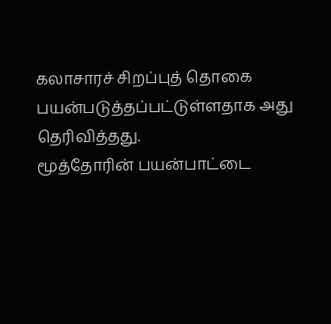கலாசாரச் சிறப்புத் தொகை பயன்படுத்தப்பட்டுள்ளதாக அது தெரிவித்தது.
மூத்தோரின் பயன்பாட்டை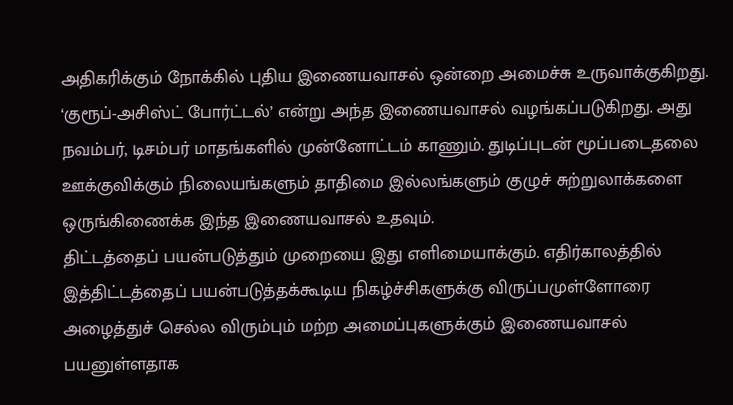அதிகரிக்கும் நோக்கில் புதிய இணையவாசல் ஒன்றை அமைச்சு உருவாக்குகிறது. ‘குரூப்-அசிஸ்ட் போர்ட்டல்’ என்று அந்த இணையவாசல் வழங்கப்படுகிறது. அது நவம்பர், டிசம்பர் மாதங்களில் முன்னோட்டம் காணும். துடிப்புடன் மூப்படைதலை ஊக்குவிக்கும் நிலையங்களும் தாதிமை இல்லங்களும் குழுச் சுற்றுலாக்களை ஒருங்கிணைக்க இந்த இணையவாசல் உதவும்.
திட்டத்தைப் பயன்படுத்தும் முறையை இது எளிமையாக்கும். எதிர்காலத்தில் இத்திட்டத்தைப் பயன்படுத்தக்கூடிய நிகழ்ச்சிகளுக்கு விருப்பமுள்ளோரை அழைத்துச் செல்ல விரும்பும் மற்ற அமைப்புகளுக்கும் இணையவாசல் பயனுள்ளதாக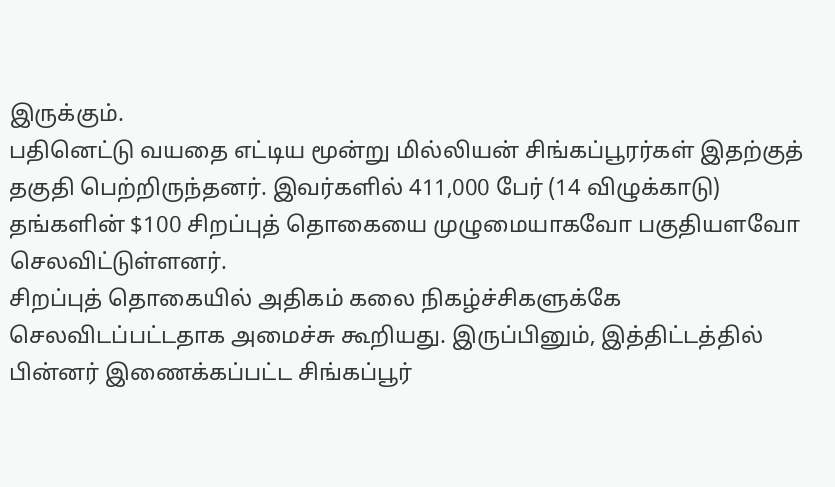இருக்கும்.
பதினெட்டு வயதை எட்டிய மூன்று மில்லியன் சிங்கப்பூரர்கள் இதற்குத் தகுதி பெற்றிருந்தனர். இவர்களில் 411,000 பேர் (14 விழுக்காடு) தங்களின் $100 சிறப்புத் தொகையை முழுமையாகவோ பகுதியளவோ செலவிட்டுள்ளனர்.
சிறப்புத் தொகையில் அதிகம் கலை நிகழ்ச்சிகளுக்கே செலவிடப்பட்டதாக அமைச்சு கூறியது. இருப்பினும், இத்திட்டத்தில் பின்னர் இணைக்கப்பட்ட சிங்கப்பூர்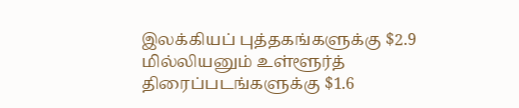இலக்கியப் புத்தகங்களுக்கு $2.9 மில்லியனும் உள்ளூர்த் திரைப்படங்களுக்கு $1.6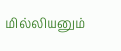மில்லியனும்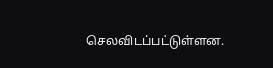செலவிடப்பட்டுள்ளன.